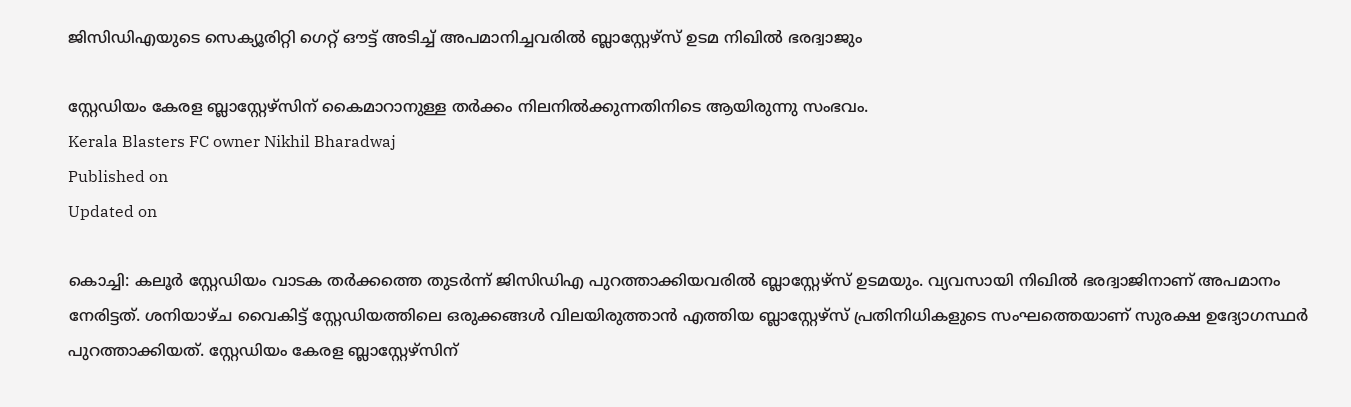ജിസിഡിഎയുടെ സെക്യൂരിറ്റി ഗെറ്റ് ഔട്ട് അടിച്ച് അപമാനിച്ചവരിൽ ബ്ലാസ്റ്റേഴ്‌സ് ഉടമ നിഖിൽ ഭരദ്വാജും

സ്റ്റേഡിയം കേരള ബ്ലാസ്റ്റേഴ്‌സിന് കൈമാറാനുള്ള തർക്കം നിലനിൽക്കുന്നതിനിടെ ആയിരുന്നു സംഭവം.
Kerala Blasters FC owner Nikhil Bharadwaj
Published on
Updated on

കൊച്ചി: കലൂർ സ്റ്റേഡിയം വാടക തർക്കത്തെ തുടർന്ന് ജിസിഡിഎ പുറത്താക്കിയവരിൽ ബ്ലാസ്റ്റേഴ്‌സ് ഉടമയും. വ്യവസായി നിഖിൽ ഭരദ്വാജിനാണ് അപമാനം നേരിട്ടത്. ശനിയാഴ്ച വൈകിട്ട് സ്റ്റേഡിയത്തിലെ ഒരുക്കങ്ങൾ വിലയിരുത്താൻ എത്തിയ ബ്ലാസ്റ്റേഴ്‌സ് പ്രതിനിധികളുടെ സംഘത്തെയാണ് സുരക്ഷ ഉദ്യോഗസ്ഥർ പുറത്താക്കിയത്. സ്റ്റേഡിയം കേരള ബ്ലാസ്റ്റേഴ്‌സിന്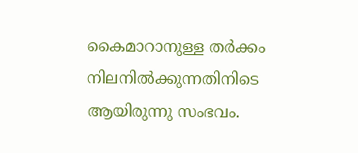കൈമാറാനുള്ള തർക്കം നിലനിൽക്കുന്നതിനിടെ ആയിരുന്നു സംഭവം.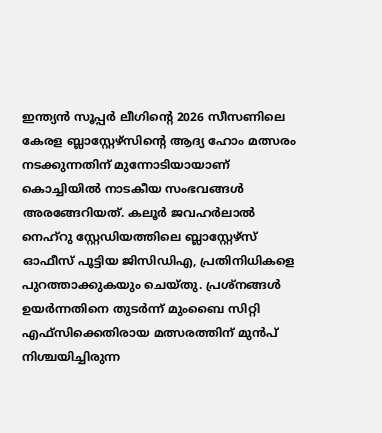ഇന്ത്യന്‍ സൂപ്പര്‍ ലീഗിൻ്റെ 2026 സീസണിലെ കേരള ബ്ലാസ്റ്റേഴ്‌സിന്റെ ആദ്യ ഹോം മത്സരം നടക്കുന്നതിന് മുന്നോടിയായാണ് കൊച്ചിയിൽ നാടകീയ സംഭവങ്ങൾ അരങ്ങേറിയത്. കലൂർ ജവഹർലാൽ നെഹ്‌റു സ്റ്റേഡിയത്തിലെ ബ്ലാസ്റ്റേഴ്‌സ് ഓഫീസ് പൂട്ടിയ ജിസിഡിഎ, പ്രതിനിധികളെ പുറത്താക്കുകയും ചെയ്തു. പ്രശ്നങ്ങൾ ഉയർന്നതിനെ തുടർന്ന് മുംബൈ സിറ്റി എഫ്‌സിക്കെതിരായ മത്സരത്തിന് മുൻപ് നിശ്ചയിച്ചിരുന്ന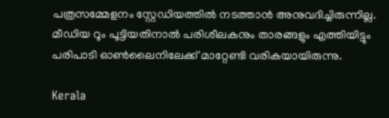പത്രസമ്മേളനം സ്റ്റേഡിയത്തിൽ നടത്താൻ അനുവദിച്ചിരുന്നില്ല. മീഡിയ റൂം പൂട്ടിയതിനാൽ പരിശീലകനും താരങ്ങളും എത്തിയിട്ടും പരിപാടി ഓൺലൈനിലേക്ക് മാറ്റേണ്ടി വരികയായിരുന്നു.

Kerala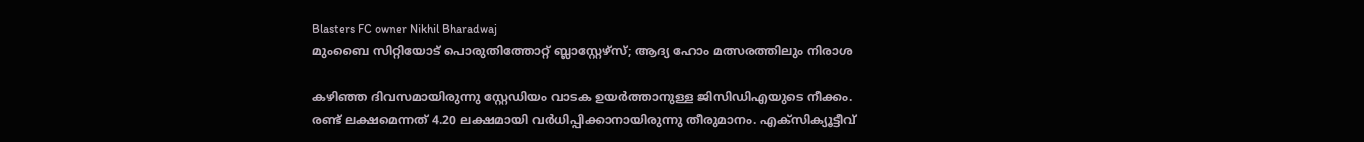Blasters FC owner Nikhil Bharadwaj
മുംബൈ സിറ്റിയോട് പൊരുതിത്തോറ്റ് ബ്ലാസ്റ്റേഴ്‌സ്; ആദ്യ ഹോം മത്സരത്തിലും നിരാശ

കഴിഞ്ഞ ദിവസമായിരുന്നു സ്റ്റേഡിയം വാടക ഉയർത്താനുള്ള ജിസിഡിഎയുടെ നീക്കം. രണ്ട് ലക്ഷമെന്നത് 4.20 ലക്ഷമായി വർധിപ്പിക്കാനായിരുന്നു തീരുമാനം. എക്സിക്യൂട്ടീവ്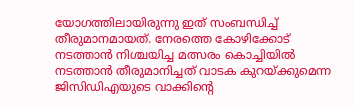യോഗത്തിലായിരുന്നു ഇത് സംബന്ധിച്ച് തീരുമാനമായത്. നേരത്തെ കോഴിക്കോട് നടത്താൻ നിശ്ചയിച്ച മത്സരം കൊച്ചിയിൽ നടത്താൻ തീരുമാനിച്ചത് വാടക കുറയ്ക്കുമെന്ന ജിസിഡിഎയുടെ വാക്കിൻ്റെ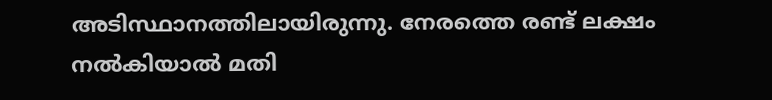അടിസ്ഥാനത്തിലായിരുന്നു. നേരത്തെ രണ്ട് ലക്ഷം നൽകിയാൽ മതി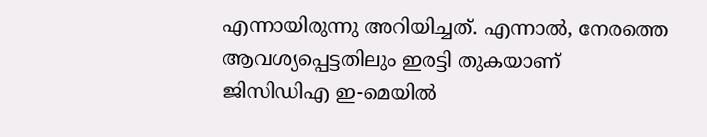എന്നായിരുന്നു അറിയിച്ചത്. എന്നാൽ, നേരത്തെ ആവശ്യപ്പെട്ടതിലും ഇരട്ടി തുകയാണ് ജിസിഡിഎ ഇ-മെയില്‍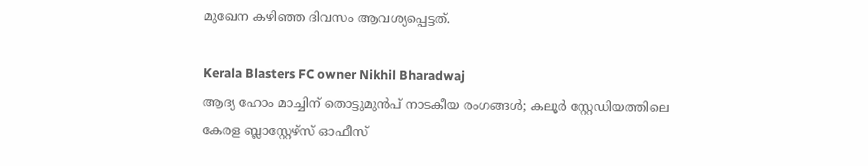മുഖേന കഴിഞ്ഞ ദിവസം ആവശ്യപ്പെട്ടത്.

Kerala Blasters FC owner Nikhil Bharadwaj
ആദ്യ ഹോം മാച്ചിന് തൊട്ടുമുൻപ് നാടകീയ രംഗങ്ങൾ; കലൂർ സ്റ്റേഡിയത്തിലെ കേരള ബ്ലാസ്റ്റേഴ്സ് ഓഫീസ്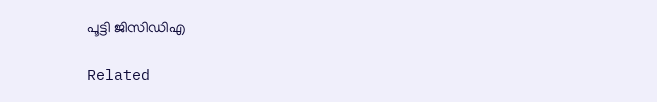പൂട്ടി ജിസിഡിഎ

Related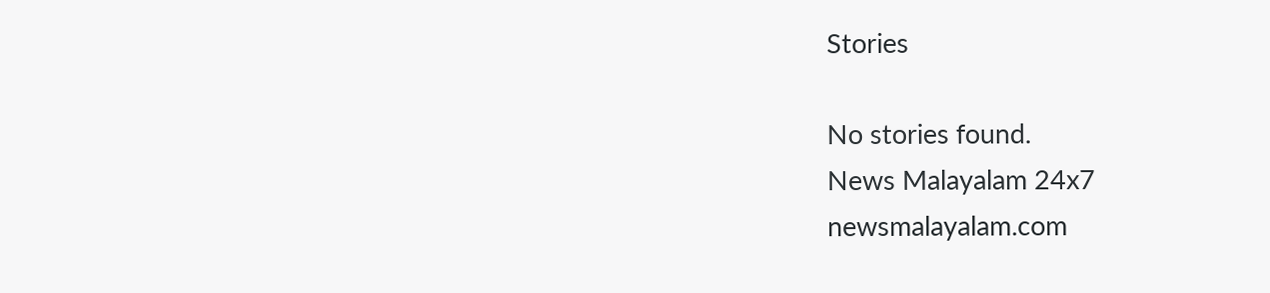Stories

No stories found.
News Malayalam 24x7
newsmalayalam.com